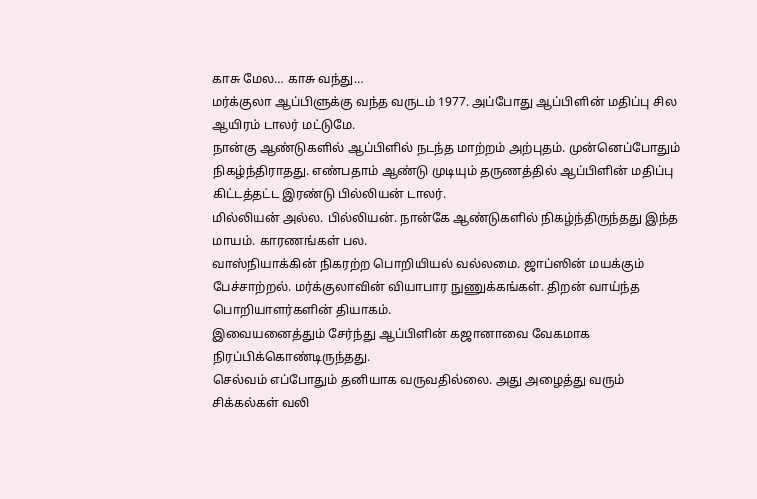காசு மேல… காசு வந்து…
மர்க்குலா ஆப்பிளுக்கு வந்த வருடம் 1977. அப்போது ஆப்பிளின் மதிப்பு சில ஆயிரம் டாலர் மட்டுமே.
நான்கு ஆண்டுகளில் ஆப்பிளில் நடந்த மாற்றம் அற்புதம். முன்னெப்போதும் நிகழ்ந்திராதது. எண்பதாம் ஆண்டு முடியும் தருணத்தில் ஆப்பிளின் மதிப்பு கிட்டத்தட்ட இரண்டு பில்லியன் டாலர்.
மில்லியன் அல்ல. பில்லியன். நான்கே ஆண்டுகளில் நிகழ்ந்திருந்தது இந்த மாயம். காரணங்கள் பல.
வாஸ்நியாக்கின் நிகரற்ற பொறியியல் வல்லமை. ஜாப்ஸின் மயக்கும் பேச்சாற்றல். மர்க்குலாவின் வியாபார நுணுக்கங்கள். திறன் வாய்ந்த பொறியாளர்களின் தியாகம்.
இவையனைத்தும் சேர்ந்து ஆப்பிளின் கஜானாவை வேகமாக நிரப்பிக்கொண்டிருந்தது.
செல்வம் எப்போதும் தனியாக வருவதில்லை. அது அழைத்து வரும் சிக்கல்கள் வலி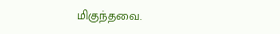மிகுந்தவை.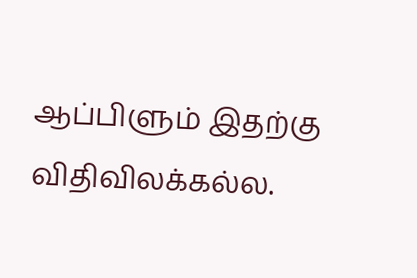ஆப்பிளும் இதற்கு விதிவிலக்கல்ல.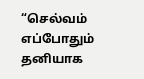“செல்வம் எப்போதும் தனியாக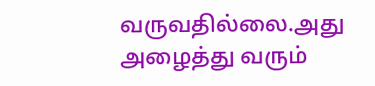வருவதில்லை.அது அழைத்து வரும்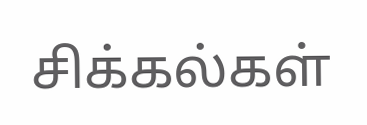சிக்கல்கள்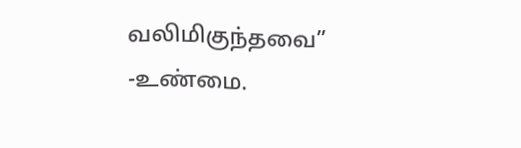வலிமிகுந்தவை” -உண்மை.